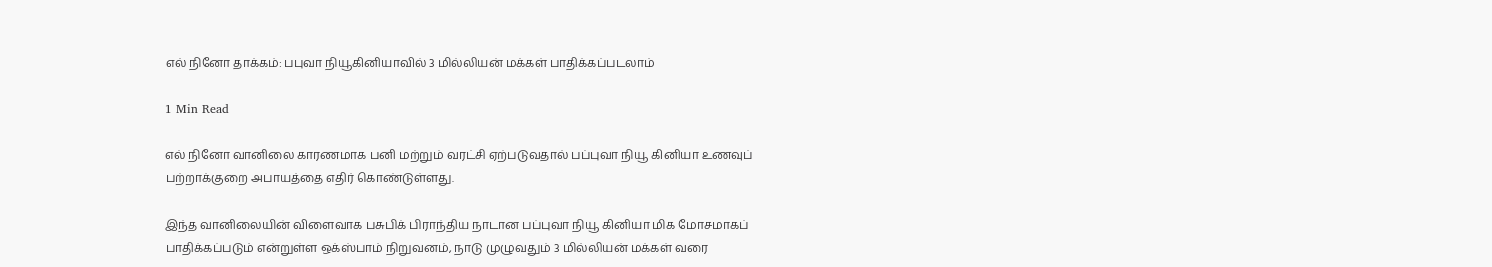எல் நினோ தாக்கம்: பபுவா நியூகினியாவில் 3 மில்லியன் மக்கள் பாதிக்கப்படலாம்

1 Min Read

எல் நினோ வானிலை காரணமாக பனி மற்றும் வரட்சி ஏற்படுவதால் பப்புவா நியூ கினியா உணவுப் பற்றாக்குறை அபாயத்தை எதிர் கொண்டுள்ளது.

இந்த வானிலையின் விளைவாக பசுபிக் பிராந்திய நாடான பப்புவா நியூ கினியா மிக மோசமாகப் பாதிக்கப்படும் என்றுள்ள ஒக்ஸ்பாம் நிறுவனம், நாடு முழுவதும் 3 மில்லியன் மக்கள் வரை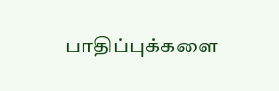பாதிப்புக்களை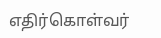எதிர்கொள்வர்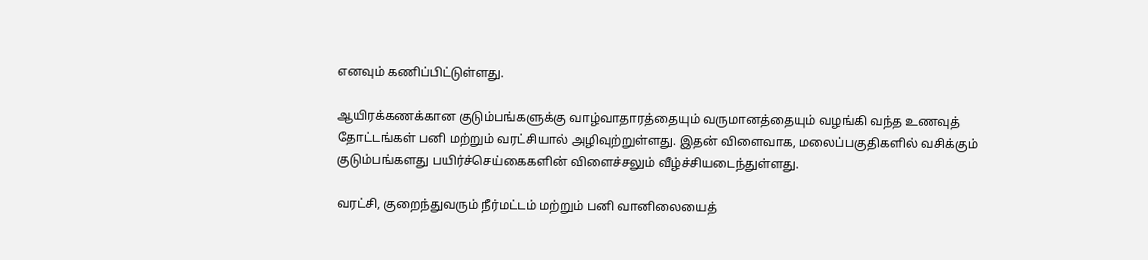எனவும் கணிப்பிட்டுள்ளது.

ஆயிரக்கணக்கான குடும்பங்களுக்கு வாழ்வாதாரத்தையும் வருமானத்தையும் வழங்கி வந்த உணவுத் தோட்டங்கள் பனி மற்றும் வரட்சியால் அழிவுற்றுள்ளது. இதன் விளைவாக, மலைப்பகுதிகளில் வசிக்கும் குடும்பங்களது பயிர்ச்செய்கைகளின் விளைச்சலும் வீழ்ச்சியடைந்துள்ளது.

வரட்சி, குறைந்துவரும் நீர்மட்டம் மற்றும் பனி வானிலையைத்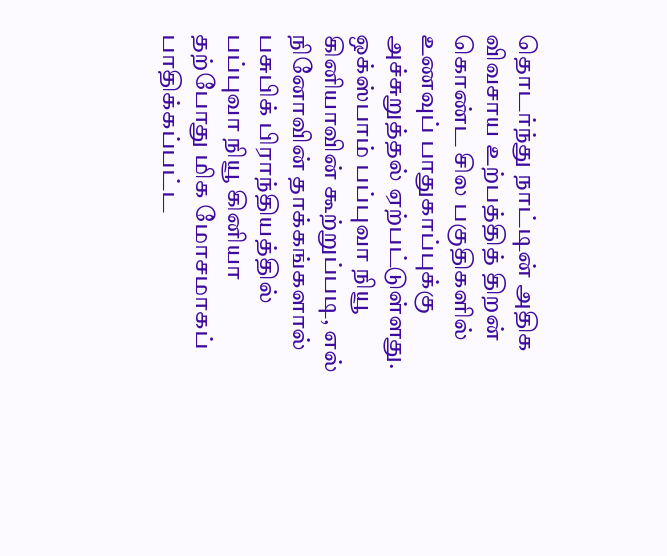தொடர்ந்து நாட்டின் அதிக விவசாய உற்பத்தித் திறன் கொண்ட சில பகுதிகளில் உணவுப் பாதுகாப்புக்கு அச்சுறுத்தல் ஏற்பட்டுள்ளது. ஒக்ஸ்பாம் பப்புவா நியூ கினியாவின் கூற்றுப்படி, எல் நினோவின் தாக்கங்களால் பசுபிக் பிராந்தியத்தில் பப்புவா நியூ கினியா தற்போது மிக மோசமாகப் பாதிக்கப்பட்ட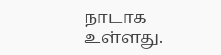நாடாக உள்ளது.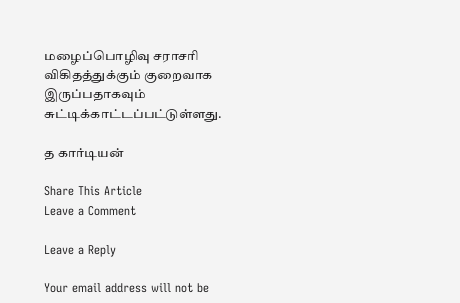மழைப்பொழிவு சராசரி விகிதத்துக்கும் குறைவாக இருப்பதாகவும் சுட்டிக்காட்டப்பட்டுள்ளது.

த கார்டியன்

Share This Article
Leave a Comment

Leave a Reply

Your email address will not be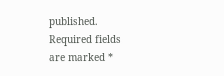published. Required fields are marked *